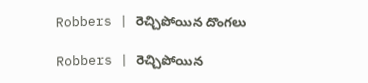Robbers | రెచ్చిపోయిన దొంగలు

Robbers | రెచ్చిపోయిన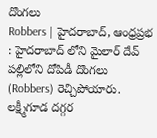దొంగలు
Robbers | హైదరాబాద్, ఆంధ్రప్రభ : హైదరాబాద్ లోని మైలార్ దేవ్ పల్లిలోని దోపిడీ దొంగలు (Robbers) రెచ్చిపోయారు. లక్ష్మీగూడ దగ్గర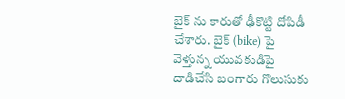బైక్ ను కారుతో ఢీకొట్టి దోపిడీ చేశారు. బైక్ (bike) పై వెళ్తున్న యువకుడిపై దాడిచేసి బంగారు గొలుసుకు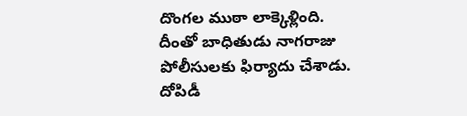దొంగల ముఠా లాక్కెళ్లింది. దీంతో బాధితుడు నాగరాజు పోలీసులకు ఫిర్యాదు చేశాడు. దోపిడీ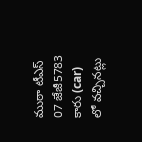ముఠా టీఎస్ 07 జేజీ5783 కారు (car) లో వచ్చినట్లు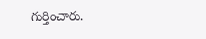గుర్తించారు.